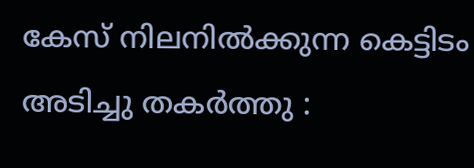കേസ് നിലനിൽക്കുന്ന കെട്ടിടം അടിച്ചു തകർത്തു :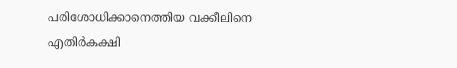പരിശോധിക്കാനെത്തിയ വക്കീലിനെ എതിർകക്ഷി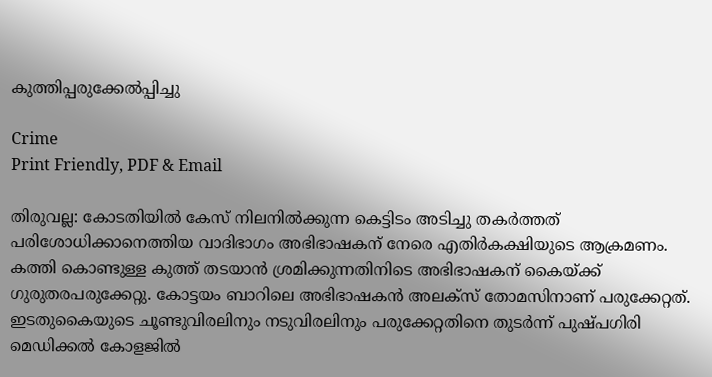കുത്തിപ്പരുക്കേൽപ്പിച്ചു

Crime
Print Friendly, PDF & Email

തിരുവല്ല: കോടതിയിൽ കേസ് നിലനിൽക്കുന്ന കെട്ടിടം അടിച്ചു തകർത്തത് പരിശോധിക്കാനെത്തിയ വാദിഭാഗം അഭിഭാഷകന് നേരെ എതിർകക്ഷിയുടെ ആക്രമണം. കത്തി കൊണ്ടുള്ള കുത്ത് തടയാൻ ശ്രമിക്കുന്നതിനിടെ അഭിഭാഷകന് കൈയ്ക്ക് ഗുരുതരപരുക്കേറ്റു. കോട്ടയം ബാറിലെ അഭിഭാഷകൻ അലക്‌സ് തോമസിനാണ് പരുക്കേറ്റത്. ഇടതുകൈയുടെ ചൂണ്ടുവിരലിനും നടുവിരലിനും പരുക്കേറ്റതിനെ തുടർന്ന് പുഷ്പഗിരി മെഡിക്കൽ കോളജിൽ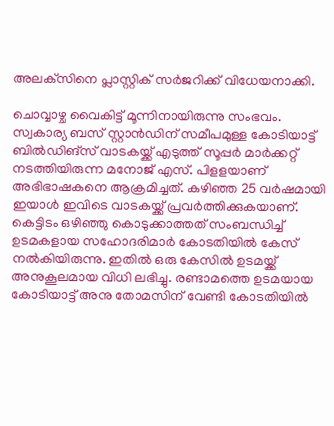അലക്‌സിനെ പ്ലാസ്റ്റിക് സർജറിക്ക് വിധേയനാക്കി.

ചൊവ്വാഴ്ച വൈകിട്ട് മൂന്നിനായിരുന്നു സംഭവം. സ്വകാര്യ ബസ് സ്റ്റാൻഡിന് സമീപമുള്ള കോടിയാട്ട് ബിൽഡിങ്‌സ് വാടകയ്ക്ക് എടുത്ത് സൂപ്പർ മാർക്കറ്റ് നടത്തിയിരുന്ന മനോജ് എസ്. പിളളയാണ് അഭിഭാഷകനെ ആക്രമിച്ചത്. കഴിഞ്ഞ 25 വർഷമായി ഇയാൾ ഇവിടെ വാടകയ്ക്ക് പ്രവർത്തിക്കുകയാണ്. കെട്ടിടം ഒഴിഞ്ഞു കൊടുക്കാത്തത് സംബന്ധിച്ച് ഉടമകളായ സഹോദരിമാർ കോടതിയിൽ കേസ് നൽകിയിരുന്നു. ഇതിൽ ഒരു കേസിൽ ഉടമയ്ക്ക് അനുകൂലമായ വിധി ലഭിച്ചു. രണ്ടാമത്തെ ഉടമയായ കോടിയാട്ട് അനു തോമസിന് വേണ്ടി കോടതിയിൽ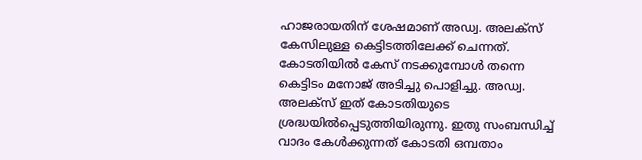ഹാജരായതിന് ശേഷമാണ് അഡ്വ. അലക്‌സ് കേസിലുള്ള കെട്ടിടത്തിലേക്ക് ചെന്നത്. കോടതിയിൽ കേസ് നടക്കുമ്പോൾ തന്നെ കെട്ടിടം മനോജ് അടിച്ചു പൊളിച്ചു. അഡ്വ. അലക്‌സ് ഇത് കോടതിയുടെ ശ്രദ്ധയിൽപ്പെടുത്തിയിരുന്നു. ഇതു സംബന്ധിച്ച് വാദം കേൾക്കുന്നത് കോടതി ഒമ്പതാം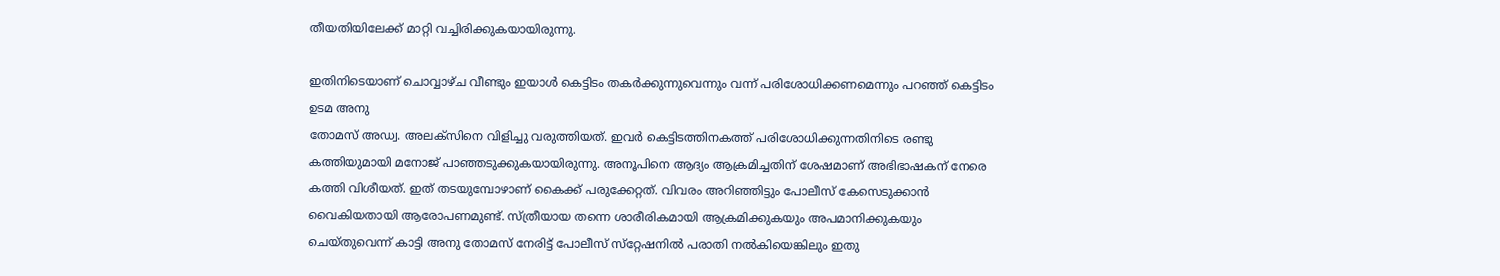തീയതിയിലേക്ക് മാറ്റി വച്ചിരിക്കുകയായിരുന്നു.

ഇതിനിടെയാണ് ചൊവ്വാഴ്ച വീണ്ടും ഇയാൾ കെട്ടിടം തകർക്കുന്നുവെന്നും വന്ന് പരിശോധിക്കണമെന്നും പറഞ്ഞ് കെട്ടിടം ഉടമ അനു
തോമസ് അഡ്വ. അലക്‌സിനെ വിളിച്ചു വരുത്തിയത്. ഇവർ കെട്ടിടത്തിനകത്ത് പരിശോധിക്കുന്നതിനിടെ രണ്ടു കത്തിയുമായി മനോജ് പാഞ്ഞടുക്കുകയായിരുന്നു. അനൂപിനെ ആദ്യം ആക്രമിച്ചതിന് ശേഷമാണ് അഭിഭാഷകന് നേരെ കത്തി വിശീയത്. ഇത് തടയുമ്പോഴാണ് കൈക്ക് പരുക്കേറ്റത്. വിവരം അറിഞ്ഞിട്ടും പോലീസ് കേസെടുക്കാൻ വൈകിയതായി ആരോപണമുണ്ട്. സ്ത്രീയായ തന്നെ ശാരീരികമായി ആക്രമിക്കുകയും അപമാനിക്കുകയും ചെയ്തുവെന്ന് കാട്ടി അനു തോമസ് നേരിട്ട് പോലീസ് സ്‌റ്റേഷനിൽ പരാതി നൽകിയെങ്കിലും ഇതു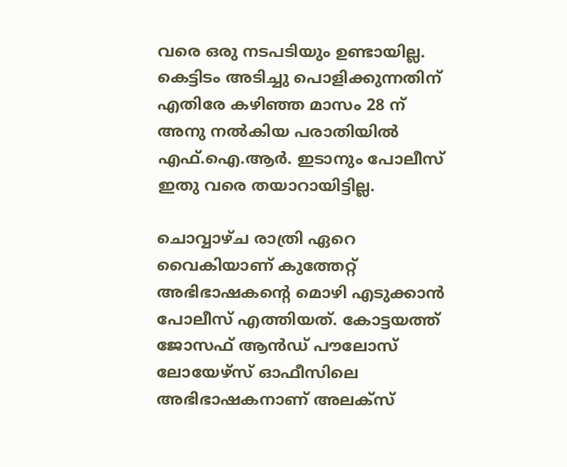വരെ ഒരു നടപടിയും ഉണ്ടായില്ല. കെട്ടിടം അടിച്ചു പൊളിക്കുന്നതിന് എതിരേ കഴിഞ്ഞ മാസം 28 ന് അനു നൽകിയ പരാതിയിൽ എഫ്.ഐ.ആർ. ഇടാനും പോലീസ് ഇതു വരെ തയാറായിട്ടില്ല.

ചൊവ്വാഴ്ച രാത്രി ഏറെ വൈകിയാണ് കുത്തേറ്റ് അഭിഭാഷകന്റെ മൊഴി എടുക്കാൻ പോലീസ് എത്തിയത്. കോട്ടയത്ത് ജോസഫ് ആൻഡ് പൗലോസ് ലോയേഴ്‌സ് ഓഫീസിലെ അഭിഭാഷകനാണ് അലക്‌സ്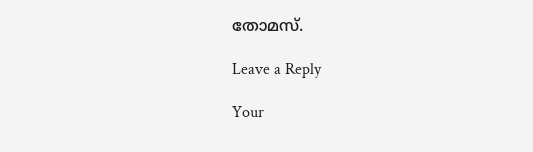തോമസ്.

Leave a Reply

Your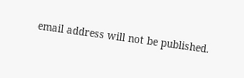email address will not be published.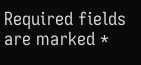Required fields are marked *